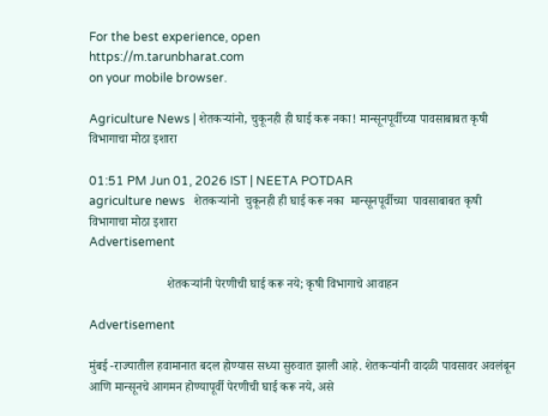For the best experience, open
https://m.tarunbharat.com
on your mobile browser.

Agriculture News | शेतकऱ्यांनो, चुकूनही ही घाई करू नका! मान्सूनपूर्वीच्या पावसाबाबत कृषी विभागाचा मोठा इशारा

01:51 PM Jun 01, 2026 IST | NEETA POTDAR
agriculture news   शेतकऱ्यांनो  चुकूनही ही घाई करू नका  मान्सूनपूर्वीच्या  पावसाबाबत कृषी विभागाचा मोठा इशारा
Advertisement

                         शेतकऱ्यांनी पेरणीची घाई करू नये; कृषी विभागाचे आवाहन

Advertisement

मुंबई -राज्यातील हवामानात बदल होण्यास सध्या सुरुवात झाली आहे. शेतकऱ्यांनी वादळी पावसावर अवलंबून आणि मान्सूनचे आगमन होण्यापूर्वी पेरणीची घाई करू नये, असे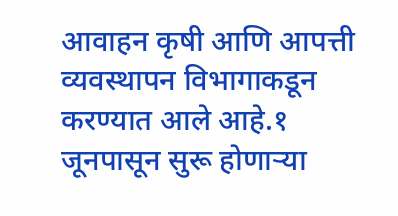आवाहन कृषी आणि आपत्ती व्यवस्थापन विभागाकडून करण्यात आले आहे.१ जूनपासून सुरू होणाऱ्या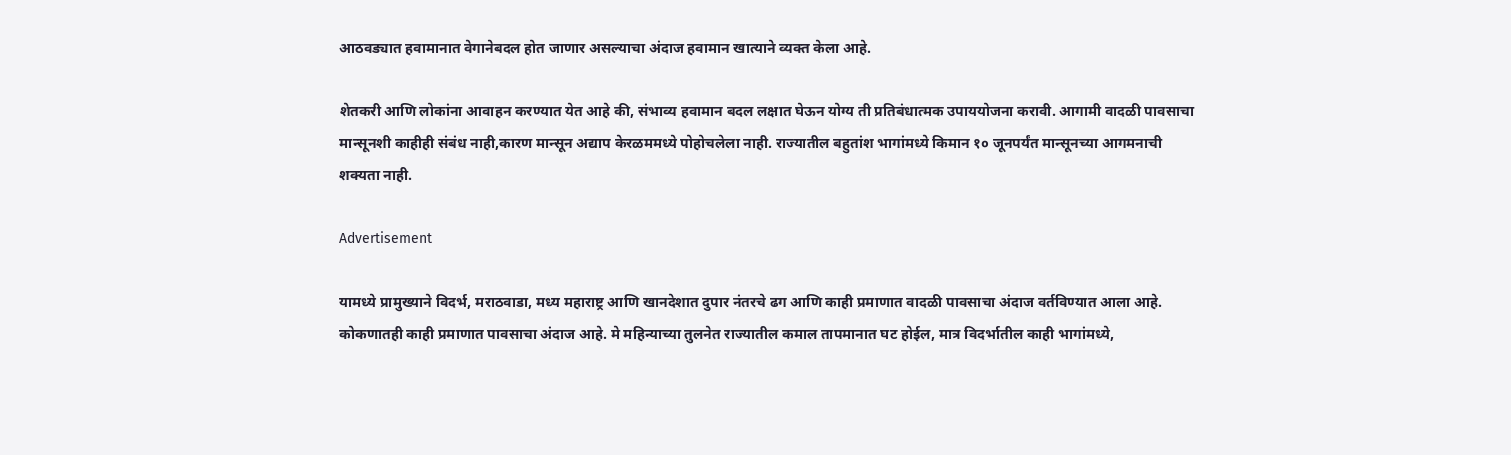आठवड्यात हवामानात वेगानेबदल होत जाणार असल्याचा अंदाज हवामान खात्याने व्यक्त केला आहे.

शेतकरी आणि लोकांना आवाहन करण्यात येत आहे की, संभाव्य हवामान बदल लक्षात घेऊन योग्य ती प्रतिबंधात्मक उपाययोजना करावी. आगामी वादळी पावसाचा मान्सूनशी काहीही संबंध नाही,कारण मान्सून अद्याप केरळममध्ये पोहोचलेला नाही. राज्यातील बहुतांश भागांमध्ये किमान १० जूनपर्यंत मान्सूनच्या आगमनाची शक्यता नाही.

Advertisement

यामध्ये प्रामुख्याने विदर्भ, मराठवाडा, मध्य महाराष्ट्र आणि खानदेशात दुपार नंतरचे ढग आणि काही प्रमाणात वादळी पावसाचा अंदाज वर्तविण्यात आला आहे. कोकणातही काही प्रमाणात पावसाचा अंदाज आहे. मे महिन्याच्या तुलनेत राज्यातील कमाल तापमानात घट होईल, मात्र विदर्भातील काही भागांमध्ये,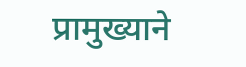प्रामुख्याने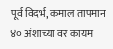पूर्व विदर्भ, कमाल तापमान ४० अंशाच्या वर कायम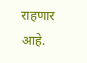राहणार आहे.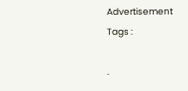Advertisement
Tags :

.